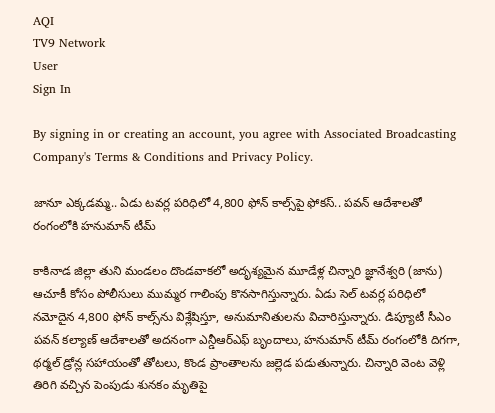AQI
TV9 Network
User
Sign In

By signing in or creating an account, you agree with Associated Broadcasting Company's Terms & Conditions and Privacy Policy.

జానూ ఎక్కడమ్మ.. ఏడు టవర్ల పరిధిలో 4,800 ఫోన్‌ కాల్స్‌‌పై ఫోకస్.. పవన్‌ ఆదేశాలతో రంగంలోకి హనుమాన్ టీమ్

కాకినాడ జిల్లా తుని మండలం దొండవాకలో అదృశ్యమైన మూడేళ్ల చిన్నారి జ్ఞానేశ్వరి (జాను) ఆచూకీ కోసం పోలీసులు ముమ్మర గాలింపు కొనసాగిస్తున్నారు. ఏడు సెల్ టవర్ల పరిధిలో నమోదైన 4,800 ఫోన్ కాల్స్‌ను విశ్లేషిస్తూ, అనుమానితులను విచారిస్తున్నారు. డిప్యూటీ సీఎం పవన్ కల్యాణ్ ఆదేశాలతో అదనంగా ఎన్డీఆర్‌ఎఫ్ బృందాలు, హనుమాన్ టీమ్ రంగంలోకి దిగగా, థర్మల్ డ్రోన్ల సహాయంతో తోటలు, కొండ ప్రాంతాలను జల్లెడ పడుతున్నారు. చిన్నారి వెంట వెళ్లి తిరిగి వచ్చిన పెంపుడు శునకం మృతిపై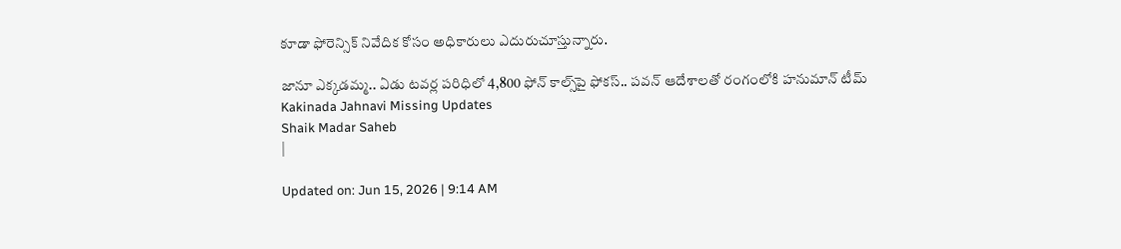కూడా ఫోరెన్సిక్ నివేదిక కోసం అధికారులు ఎదురుచూస్తున్నారు.

జానూ ఎక్కడమ్మ.. ఏడు టవర్ల పరిధిలో 4,800 ఫోన్‌ కాల్స్‌‌పై ఫోకస్.. పవన్‌ ఆదేశాలతో రంగంలోకి హనుమాన్ టీమ్
Kakinada Jahnavi Missing Updates
Shaik Madar Saheb
|

Updated on: Jun 15, 2026 | 9:14 AM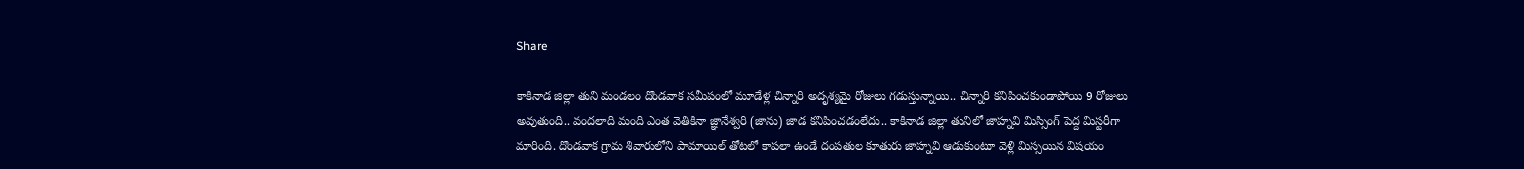Share

కాకినాడ జిల్లా తుని మండలం దొండవాక సమీపంలో మూడేళ్ల చిన్నారి అదృశ్యమై రోజులు గడుస్తున్నాయి.. చిన్నారి కనిపించకుండాపోయి 9 రోజులు అవుతుంది.. వందలాది మంది ఎంత వెతికినా జ్ఞానేశ్వరి (జాను) జాడ కనిపించడంలేదు.. కాకినాడ జిల్లా తునిలో జాహ్నవి మిస్సింగ్ పెద్ద మిస్టరీగా మారింది. దొండవాక గ్రామ శివారులోని పామాయిల్‌ తోటలో కాపలా ఉండే దంపతుల కూతురు జాహ్నవి ఆడుకుంటూ వెళ్లి మిస్సయిన విషయం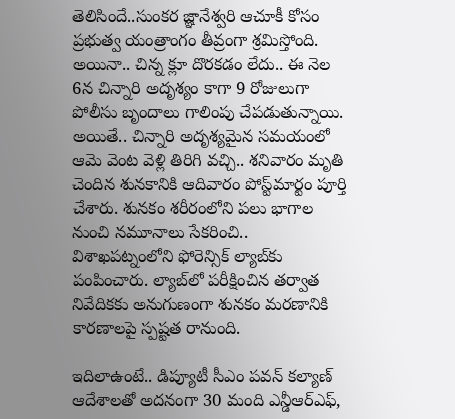తెలిసిందే..సుంకర జ్ఞానేశ్వరి ఆచూకీ కోసం ప్రభుత్వ యంత్రాంగం తీవ్రంగా శ్రమిస్తోంది. అయినా.. చిన్న క్లూ దొరకడం లేదు.. ఈ నెల 6న చిన్నారి అదృశ్యం కాగా 9 రోజులుగా పోలీసు బృందాలు గాలింపు చేపడుతున్నాయి. అయితే.. చిన్నారి అదృశ్యమైన సమయంలో ఆమె వెంట వెళ్లి తిరిగి వచ్చి.. శనివారం మృతి చెందిన శునకానికి ఆదివారం పోస్ట్‌మార్టం పూర్తి చేశారు. శునకం శరీరంలోని పలు భాగాల నుంచి నమూనాలు సేకరించి.. విశాఖపట్నంలోని ఫోరెన్సిక్‌ ల్యాబ్‌కు పంపించారు. ల్యాబ్‌లో పరీక్షించిన తర్వాత నివేదికకు అనుగుణంగా శునకం మరణానికి కారణాలపై స్పష్టత రానుంది.

ఇదిలాఉంటే.. డిప్యూటీ సీఎం పవన్‌ కల్యాణ్‌ ఆదేశాలతో అదనంగా 30 మంది ఎన్డీఆర్‌ఎఫ్,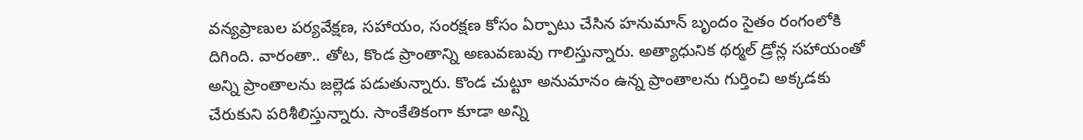వన్యప్రాణుల పర్యవేక్షణ, సహాయం, సంరక్షణ కోసం ఏర్పాటు చేసిన హనుమాన్‌ బృందం సైతం రంగంలోకి దిగింది. వారంతా.. తోట, కొండ ప్రాంతాన్ని అణువణువు గాలిస్తున్నారు. అత్యాధునిక థర్మల్‌ డ్రోన్ల సహాయంతో అన్ని ప్రాంతాలను జల్లెడ పడుతున్నారు. కొండ చుట్టూ అనుమానం ఉన్న ప్రాంతాలను గుర్తించి అక్కడకు చేరుకుని పరిశీలిస్తున్నారు. సాంకేతికంగా కూడా అన్ని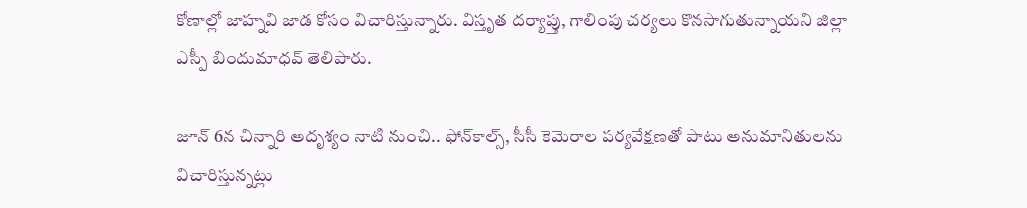కోణాల్లో జాహ్నవి జాడ కోసం విచారిస్తున్నారు. విస్తృత దర్యాప్తు, గాలింపు చర్యలు కొనసాగుతున్నాయని జిల్లా ఎస్పీ బిందుమాధవ్‌ తెలిపారు.

జూన్ 6న చిన్నారి అదృశ్యం నాటి నుంచి.. ఫోన్‌కాల్స్, సీసీ కెమెరాల పర్యవేక్షణతో పాటు అనుమానితులను విచారిస్తున్నట్లు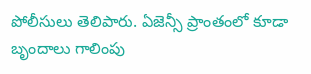పోలీసులు తెలిపారు. ఏజెన్సీ ప్రాంతంలో కూడా బృందాలు గాలింపు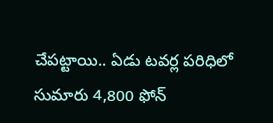చేపట్టాయి.. ఏడు టవర్ల పరిధిలో సుమారు 4,800 ఫోన్‌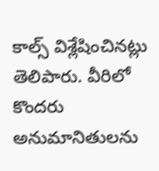కాల్స్‌ విశ్లేషించినట్లు తెలిపారు. వీరిలో కొందరు అనుమానితులను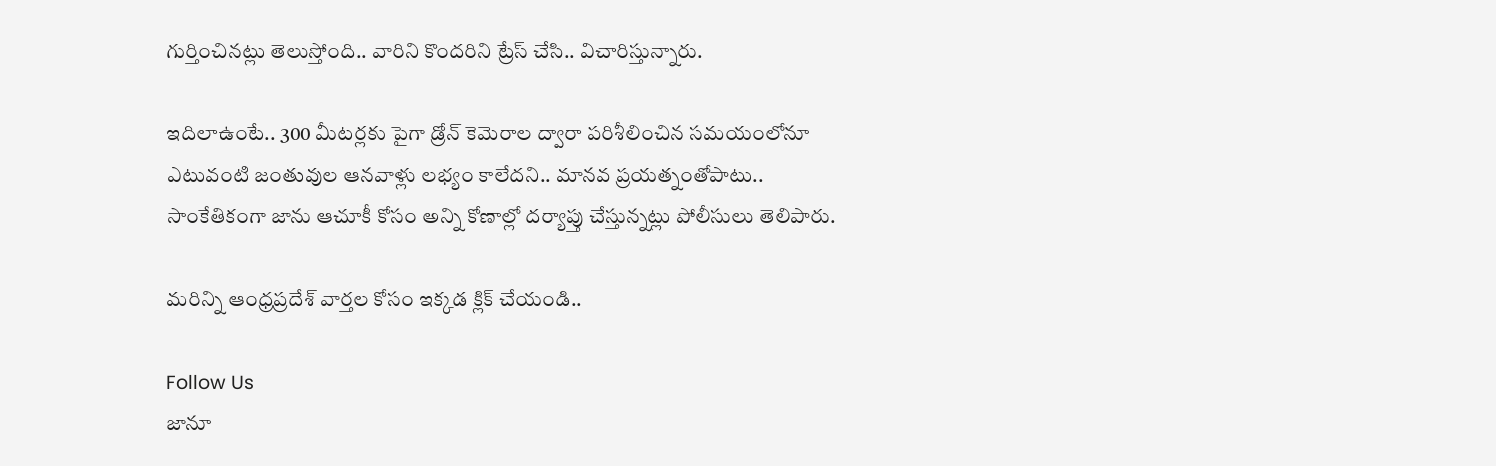గుర్తించినట్లు తెలుస్తోంది.. వారిని కొందరిని ట్రేస్ చేసి.. విచారిస్తున్నారు.

ఇదిలాఉంటే.. 300 మీటర్లకు పైగా డ్రోన్‌ కెమెరాల ద్వారా పరిశీలించిన సమయంలోనూ ఎటువంటి జంతువుల ఆనవాళ్లు లభ్యం కాలేదని.. మానవ ప్రయత్నంతోపాటు.. సాంకేతికంగా జాను ఆచూకీ కోసం అన్ని కోణాల్లో దర్యాప్తు చేస్తున్నట్లు పోలీసులు తెలిపారు.

మరిన్ని ఆంధ్రప్రదేశ్ వార్తల కోసం ఇక్కడ క్లిక్ చేయండి..

Follow Us
జానూ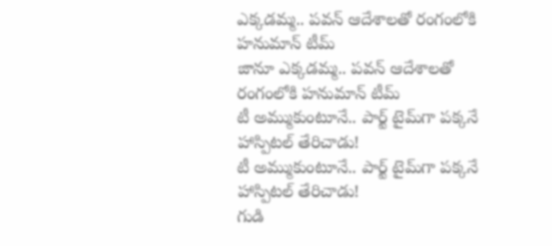ఎక్కడమ్మ.. పవన్‌ ఆదేశాలతో రంగంలోకి హనుమాన్ టీమ్
జానూ ఎక్కడమ్మ.. పవన్‌ ఆదేశాలతో రంగంలోకి హనుమాన్ టీమ్
టీ అమ్ముకుంటూనే.. పార్ట్ టైమ్‌గా పక్కనే హాస్పిటల్ తేరిచాడు!
టీ అమ్ముకుంటూనే.. పార్ట్ టైమ్‌గా పక్కనే హాస్పిటల్ తేరిచాడు!
గుడి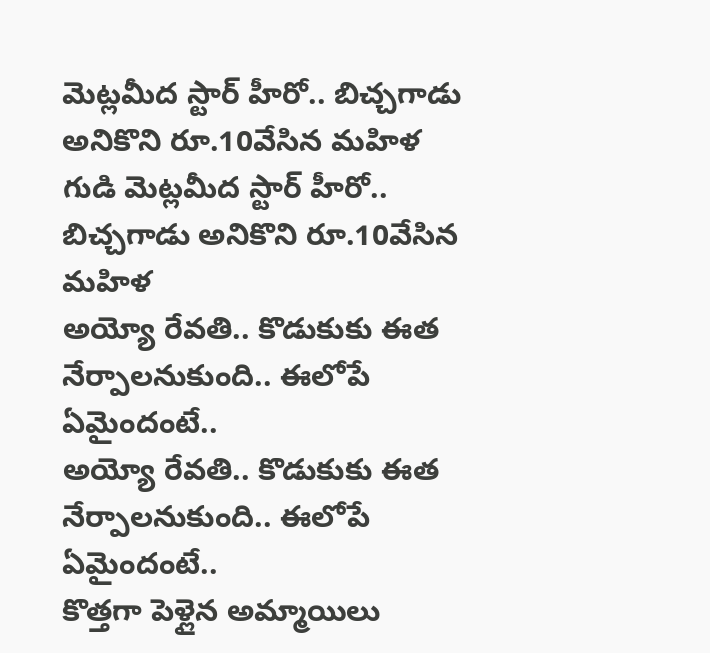మెట్లమీద స్టార్ హీరో.. బిచ్చగాడు అనికొని రూ.10వేసిన మహిళ
గుడి మెట్లమీద స్టార్ హీరో.. బిచ్చగాడు అనికొని రూ.10వేసిన మహిళ
అయ్యో రేవతి.. కొడుకుకు ఈత నేర్పాలనుకుంది.. ఈలోపే ఏమైందంటే..
అయ్యో రేవతి.. కొడుకుకు ఈత నేర్పాలనుకుంది.. ఈలోపే ఏమైందంటే..
కొత్తగా పెళ్లైన అమ్మాయిలు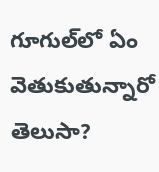గూగుల్‌లో ఏం వెతుకుతున్నారో తెలుసా?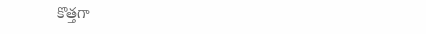కొత్తగా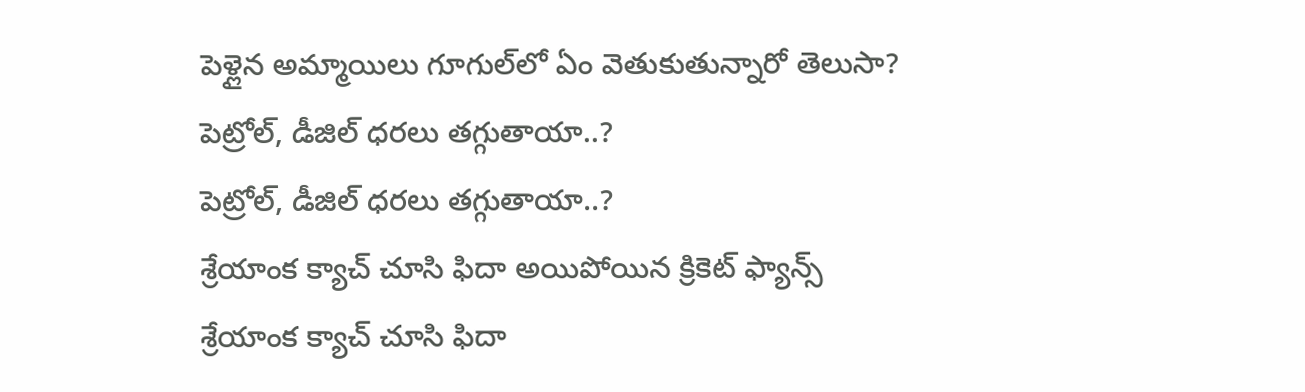పెళ్లైన అమ్మాయిలు గూగుల్‌లో ఏం వెతుకుతున్నారో తెలుసా?
పెట్రోల్, డీజిల్ ధరలు తగ్గుతాయా..?
పెట్రోల్, డీజిల్ ధరలు తగ్గుతాయా..?
శ్రేయాంక క్యాచ్ చూసి ఫిదా అయిపోయిన క్రికెట్ ఫ్యాన్స్
శ్రేయాంక క్యాచ్ చూసి ఫిదా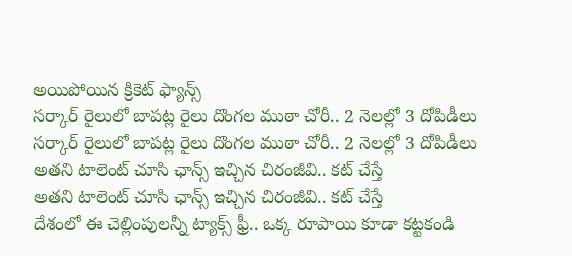అయిపోయిన క్రికెట్ ఫ్యాన్స్
సర్కార్ రైలులో బాపట్ల రైలు దొంగల ముఠా చోరీ.. 2 నెలల్లో 3 దోపిడీలు
సర్కార్ రైలులో బాపట్ల రైలు దొంగల ముఠా చోరీ.. 2 నెలల్లో 3 దోపిడీలు
అతని టాలెంట్ చూసి ఛాన్స్ ఇచ్చిన చిరంజీవి.. కట్ చేస్తే
అతని టాలెంట్ చూసి ఛాన్స్ ఇచ్చిన చిరంజీవి.. కట్ చేస్తే
దేశంలో ఈ చెల్లింపులన్నీ ట్యాక్స్ ఫ్రీ.. ఒక్క రూపాయి కూడా కట్టకండి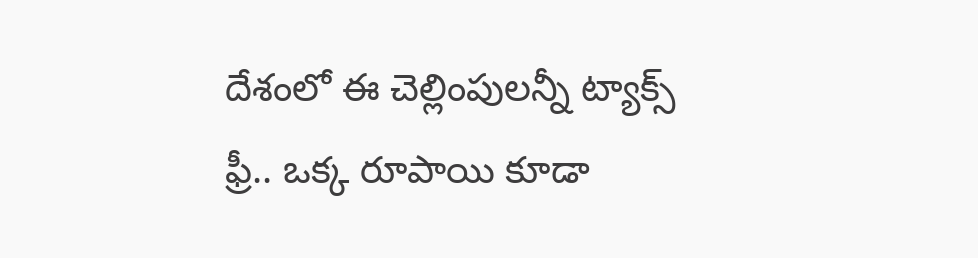దేశంలో ఈ చెల్లింపులన్నీ ట్యాక్స్ ఫ్రీ.. ఒక్క రూపాయి కూడా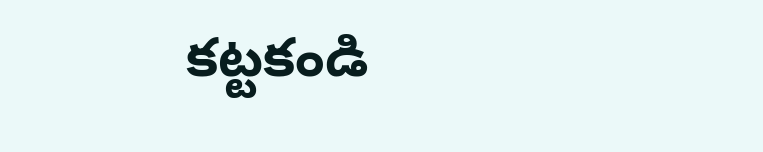కట్టకండి